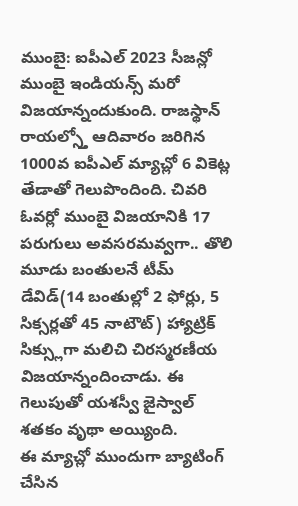ముంబై: ఐపీఎల్ 2023 సీజన్లో ముంబై ఇండియన్స్ మరో విజయాన్నందుకుంది. రాజస్థాన్ రాయల్స్తో ఆదివారం జరిగిన 1000వ ఐపీఎల్ మ్యాచ్లో 6 వికెట్ల తేడాతో గెలుపొందింది. చివరి ఓవర్లో ముంబై విజయానికి 17 పరుగులు అవసరమవ్వగా.. తొలి మూడు బంతులనే టీమ్ డేవిడ్(14 బంతుల్లో 2 ఫోర్లు, 5 సిక్సర్లతో 45 నాటౌట్) హ్యాట్రిక్ సిక్స్లుగా మలిచి చిరస్మరణీయ విజయాన్నందించాడు. ఈ గెలుపుతో యశస్వీ జైస్వాల్ శతకం వృథా అయ్యింది.
ఈ మ్యాచ్లో ముందుగా బ్యాటింగ్ చేసిన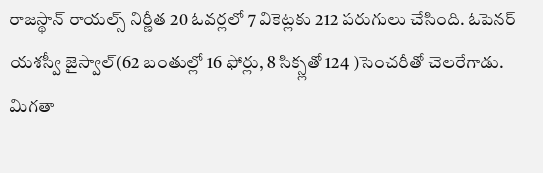రాజస్థాన్ రాయల్స్ నిర్ణీత 20 ఓవర్లలో 7 వికెట్లకు 212 పరుగులు చేసింది. ఓపెనర్ యశస్వీ జైస్వాల్(62 బంతుల్లో 16 ఫోర్లు, 8 సిక్స్లతో 124 )సెంచరీతో చెలరేగాడు. మిగతా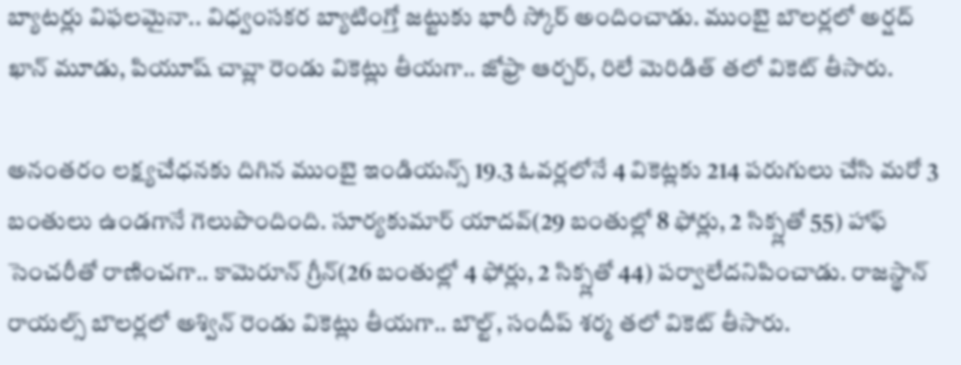బ్యాటర్లు విఫలమైనా.. విధ్వంసకర బ్యాటింగ్తో జట్టుకు భారీ స్కోర్ అందించాడు. ముంబై బౌలర్లలో అర్షద్ ఖాన్ మూడు, పియూష్ చావ్లా రెండు వికెట్లు తీయగా.. జోఫ్రా ఆర్చర్, రిలే మెరిడిత్ తలో వికెట్ తీసారు.

అనంతరం లక్ష్యచేధనకు దిగిన ముంబై ఇండియన్స్ 19.3 ఓవర్లలోనే 4 వికెట్లకు 214 పరుగులు చేసి మరో 3 బంతులు ఉండగానే గెలుపొందింది. సూర్యకుమార్ యాదవ్(29 బంతుల్లో 8 ఫోర్లు, 2 సిక్స్లతో 55) హాఫ్ సెంచరీతో రాణించగా.. కామెరూన్ గ్రీన్(26 బంతుల్లో 4 ఫోర్లు, 2 సిక్స్లతో 44) పర్వాలేదనిపించాడు. రాజస్థాన్ రాయల్స్ బౌలర్లలో అశ్విన్ రెండు వికెట్లు తీయగా.. బౌల్ట్, సందీప్ శర్మ తలో వికెట్ తీసారు.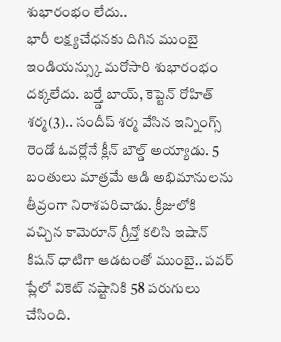శుభారంభం లేదు..
భారీ లక్ష్యచేధనకు దిగిన ముంబై ఇండియన్స్కు మరోసారి శుభారంభం దక్కలేదు. బర్త్డే బాయ్, కెప్టెన్ రోహిత్ శర్మ(3).. సందీప్ శర్మ వేసిన ఇన్నింగ్స్ రెండో ఓవర్లోనే క్లీన్ బౌల్డ్ అయ్యాడు. 5 బంతులు మాత్రమే ఆడి అభిమానులను తీవ్రంగా నిరాశపరిచాడు. క్రీజులోకి వచ్చిన కామెరూన్ గ్రీన్తో కలిసి ఇషాన్ కిషన్ ధాటిగా ఆడటంతో ముంబై.. పవర్ ప్లేలో వికెట్ నష్టానికి 58 పరుగులు చేసింది.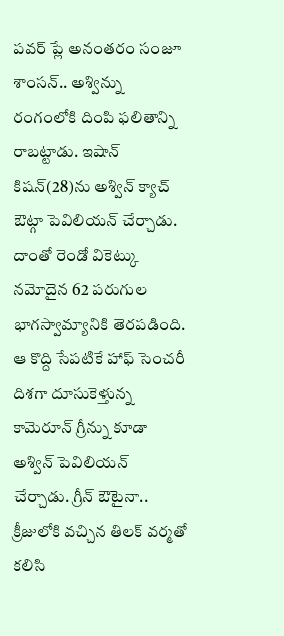పవర్ ప్లే అనంతరం సంజూ శాంసన్.. అశ్విన్ను రంగంలోకి దింపి ఫలితాన్ని రాబట్టాడు. ఇషాన్ కిషన్(28)ను అశ్విన్ క్యాచ్ ఔట్గా పెవిలియన్ చేర్చాడు. దాంతో రెండో వికెట్కు నమోదైన 62 పరుగుల భాగస్వామ్యానికి తెరపడింది. ఆ కొద్ది సేపటికే హాఫ్ సెంచరీ దిశగా దూసుకెళ్తున్న కామెరూన్ గ్రీన్ను కూడా అశ్విన్ పెవిలియన్ చేర్చాడు. గ్రీన్ ఔటైనా.. క్రీజులోకి వచ్చిన తిలక్ వర్మతో కలిసి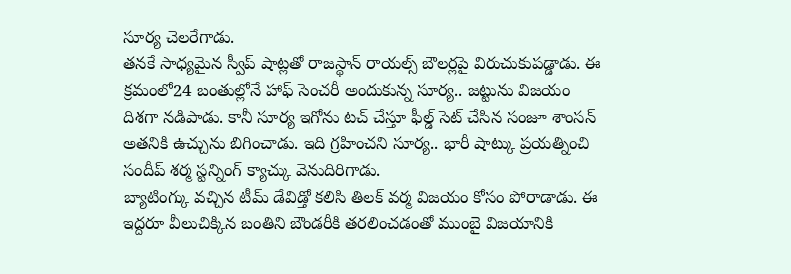సూర్య చెలరేగాడు.
తనకే సాధ్యమైన స్వీప్ షాట్లతో రాజస్థాన్ రాయల్స్ బౌలర్లపై విరుచుకుపడ్డాడు. ఈ క్రమంలో24 బంతుల్లోనే హాఫ్ సెంచరీ అందుకున్న సూర్య.. జట్టును విజయం దిశగా నడిపాడు. కానీ సూర్య ఇగోను టచ్ చేస్తూ ఫీల్డ్ సెట్ చేసిన సంజూ శాంసన్ అతనికి ఉచ్చును బిగించాడు. ఇది గ్రహించని సూర్య.. భారీ షాట్కు ప్రయత్నించి సందీప్ శర్మ స్టన్నింగ్ క్యాచ్కు వెనుదిరిగాడు.
బ్యాటింగ్కు వచ్చిన టీమ్ డేవిడ్తో కలిసి తిలక్ వర్మ విజయం కోసం పోరాడాడు. ఈ ఇద్దరూ వీలుచిక్కిన బంతిని బౌండరీకి తరలించడంతో ముంబై విజయానికి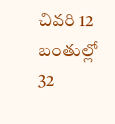చివరి 12 బంతుల్లో 32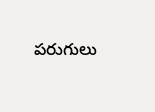పరుగులు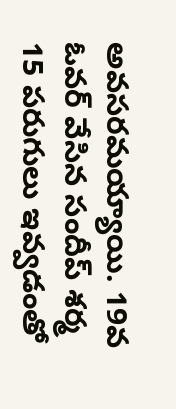అవసరమయ్యాయి. 19వ ఓవర్ వేసిన సందీప్ శర్మ 15 పరుగులు ఇవ్వడంతో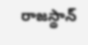రాజస్థాన్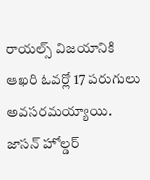రాయల్స్ విజయానికి ఆఖరి ఓవర్లో 17 పరుగులు అవసరమయ్యాయి. జాసన్ హోల్డర్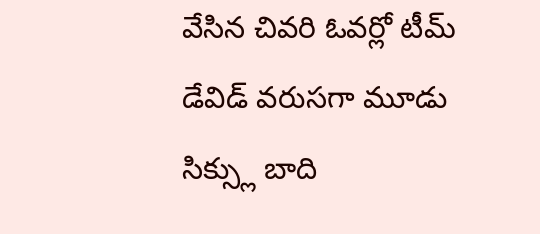వేసిన చివరి ఓవర్లో టీమ్ డేవిడ్ వరుసగా మూడు సిక్స్లు బాది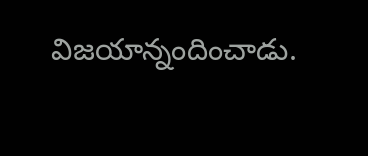విజయాన్నందించాడు.